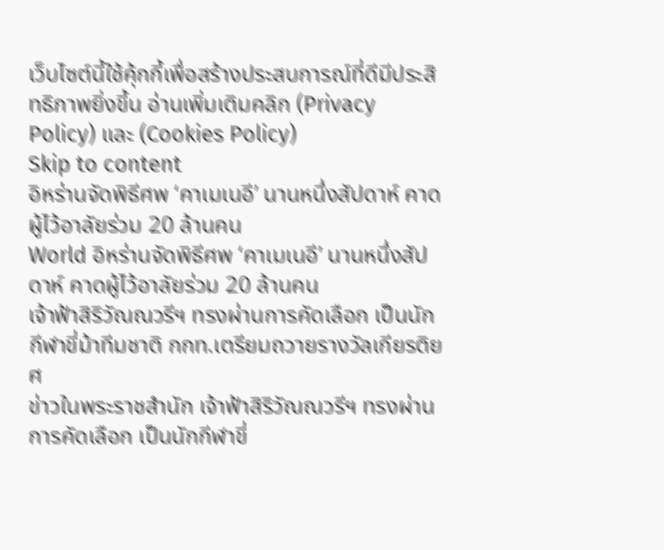เว็บไซต์นี้ใช้คุ้กกี้เพื่อสร้างประสบการณ์ที่ดีมีประสิทธิภาพยิ่งขี้น อ่านเพิ่มเติมคลิก (Privacy Policy) และ (Cookies Policy)
Skip to content
อิหร่านจัดพิธีศพ ‘คาเมเนอี’ นานหนึ่งสัปดาห์ คาดผู้ไว้อาลัยร่วม 20 ล้านคน
World อิหร่านจัดพิธีศพ ‘คาเมเนอี’ นานหนึ่งสัปดาห์ คาดผู้ไว้อาลัยร่วม 20 ล้านคน
เจ้าฟ้าสิริวัณณวรีฯ ทรงผ่านการคัดเลือก เป็นนักกีฬาขี่ม้าทีมชาติ กกท.เตรียมถวายรางวัลเกียรติยศ
ข่าวในพระราชสำนัก เจ้าฟ้าสิริวัณณวรีฯ ทรงผ่านการคัดเลือก เป็นนักกีฬาขี่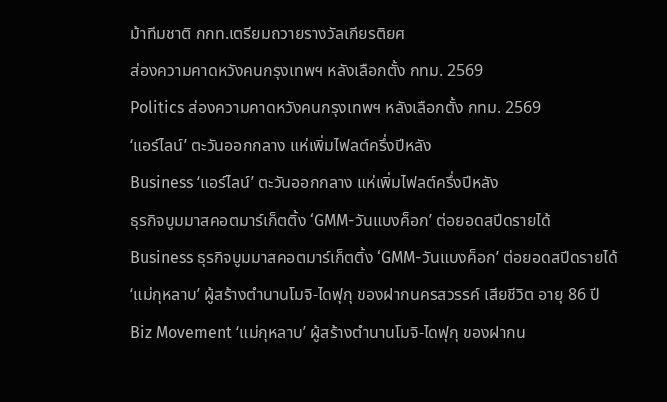ม้าทีมชาติ กกท.เตรียมถวายรางวัลเกียรติยศ
ส่องความคาดหวังคนกรุงเทพฯ หลังเลือกตั้ง กทม. 2569
Politics ส่องความคาดหวังคนกรุงเทพฯ หลังเลือกตั้ง กทม. 2569
‘แอร์ไลน์’ ตะวันออกกลาง แห่เพิ่มไฟลต์ครึ่งปีหลัง
Business ‘แอร์ไลน์’ ตะวันออกกลาง แห่เพิ่มไฟลต์ครึ่งปีหลัง
ธุรกิจบูมมาสคอตมาร์เก็ตติ้ง ‘GMM-วันแบงค็อก’ ต่อยอดสปีดรายได้
Business ธุรกิจบูมมาสคอตมาร์เก็ตติ้ง ‘GMM-วันแบงค็อก’ ต่อยอดสปีดรายได้
‘แม่กุหลาบ’ ผู้สร้างตำนานโมจิ-ไดฟุกุ ของฝากนครสวรรค์ เสียชีวิต อายุ 86 ปี
Biz Movement ‘แม่กุหลาบ’ ผู้สร้างตำนานโมจิ-ไดฟุกุ ของฝากน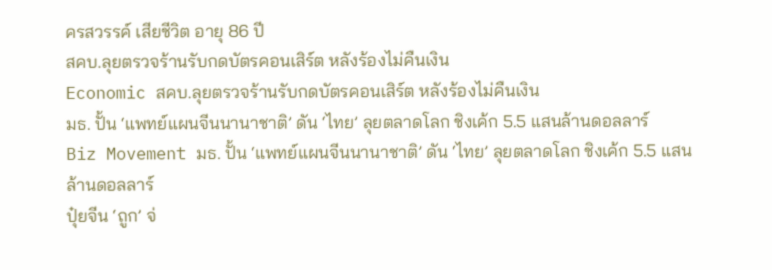ครสวรรค์ เสียชีวิต อายุ 86 ปี
สคบ.ลุยตรวจร้านรับกดบัตรคอนเสิร์ต หลังร้องไม่คืนเงิน
Economic สคบ.ลุยตรวจร้านรับกดบัตรคอนเสิร์ต หลังร้องไม่คืนเงิน
มธ. ปั้น ‘แพทย์แผนจีนนานาชาติ’ ดัน ‘ไทย’ ลุยตลาดโลก ชิงเค้ก 5.5 แสนล้านดอลลาร์
Biz Movement มธ. ปั้น ‘แพทย์แผนจีนนานาชาติ’ ดัน ‘ไทย’ ลุยตลาดโลก ชิงเค้ก 5.5 แสนล้านดอลลาร์
ปุ๋ยจีน ‘ถูก’ จ่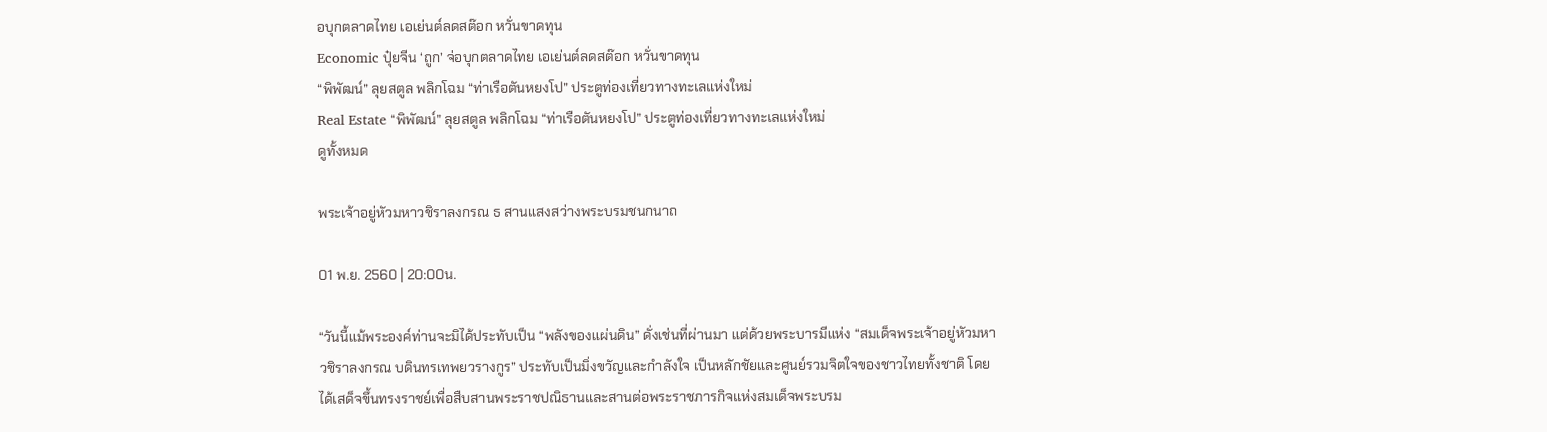อบุกตลาดไทย เอเย่นต์ลดสต๊อก หวั่นขาดทุน
Economic ปุ๋ยจีน ‘ถูก’ จ่อบุกตลาดไทย เอเย่นต์ลดสต๊อก หวั่นขาดทุน
“พิพัฒน์” ลุยสตูล พลิกโฉม “ท่าเรือตันหยงโป” ประตูท่องเที่ยวทางทะเลแห่งใหม่
Real Estate “พิพัฒน์” ลุยสตูล พลิกโฉม “ท่าเรือตันหยงโป” ประตูท่องเที่ยวทางทะเลแห่งใหม่
ดูทั้งหมด

พระเจ้าอยู่หัวมหาวชิราลงกรณ ธ สานแสงสว่างพระบรมชนกนาถ

01 พ.ย. 2560 | 20:00น.

“วันนี้แม้พระองค์ท่านจะมิได้ประทับเป็น “พลังของแผ่นดิน” ดั่งเช่นที่ผ่านมา แต่ด้วยพระบารมีแห่ง “สมเด็จพระเจ้าอยู่หัวมหาวชิราลงกรณ บดินทรเทพยวรางกูร” ประทับเป็นมิ่งขวัญและกำลังใจ เป็นหลักชัยและศูนย์รวมจิตใจของชาวไทยทั้งชาติ โดยได้เสด็จขึ้นทรงราชย์เพื่อสืบสานพระราชปณิธานและสานต่อพระราชภารกิจแห่งสมเด็จพระบรม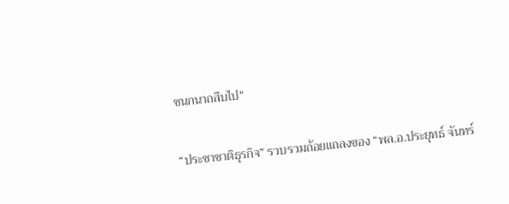ชนกนาถสืบไป”

“ประชาชาติธุรกิจ” รวบรวมถ้อยแถลงของ “พล.อ.ประยุทธ์ จันทร์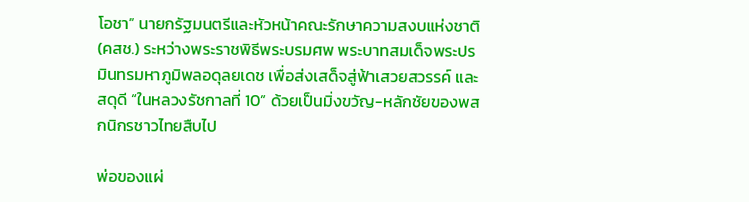โอชา” นายกรัฐมนตรีและหัวหน้าคณะรักษาความสงบแห่งชาติ (คสช.) ระหว่างพระราชพิธีพระบรมศพ พระบาทสมเด็จพระปรมินทรมหาภูมิพลอดุลยเดช เพื่อส่งเสด็จสู่ฟ้าเสวยสวรรค์ และสดุดี “ในหลวงรัชกาลที่ 10” ด้วยเป็นมิ่งขวัญ-หลักชัยของพสกนิกรชาวไทยสืบไป

พ่อของแผ่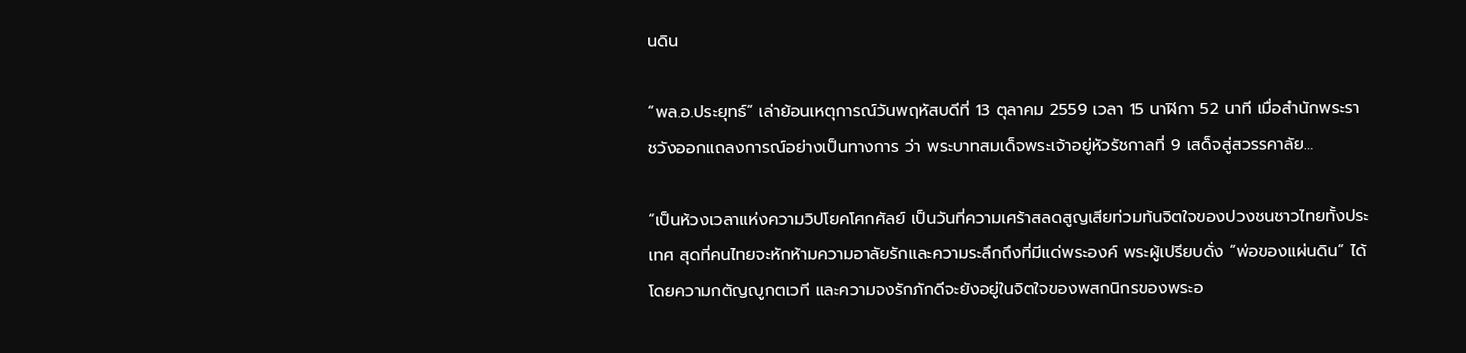นดิน

“พล.อ.ประยุทธ์” เล่าย้อนเหตุการณ์วันพฤหัสบดีที่ 13 ตุลาคม 2559 เวลา 15 นาฬิกา 52 นาที เมื่อสำนักพระราชวังออกแถลงการณ์อย่างเป็นทางการ ว่า พระบาทสมเด็จพระเจ้าอยู่หัวรัชกาลที่ 9 เสด็จสู่สวรรคาลัย…

“เป็นห้วงเวลาแห่งความวิปโยคโศกศัลย์ เป็นวันที่ความเศร้าสลดสูญเสียท่วมท้นจิตใจของปวงชนชาวไทยทั้งประเทศ สุดที่คนไทยจะหักห้ามความอาลัยรักและความระลึกถึงที่มีแด่พระองค์ พระผู้เปรียบดั่ง “พ่อของแผ่นดิน” ได้ โดยความกตัญญูกตเวที และความจงรักภักดีจะยังอยู่ในจิตใจของพสกนิกรของพระอ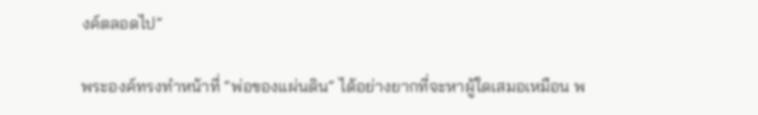งค์ตลอดไป”

พระองค์ทรงทำหน้าที่ “พ่อของแผ่นดิน” ได้อย่างยากที่จะหาผู้ใดเสมอเหมือน พ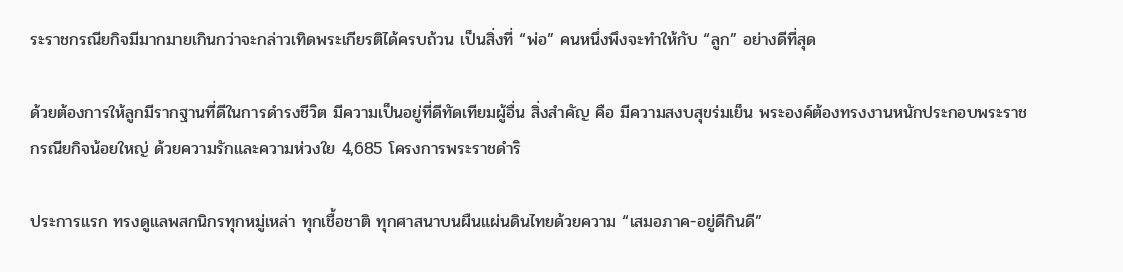ระราชกรณียกิจมีมากมายเกินกว่าจะกล่าวเทิดพระเกียรติได้ครบถ้วน เป็นสิ่งที่ “พ่อ” คนหนึ่งพึงจะทำให้กับ “ลูก” อย่างดีที่สุด

ด้วยต้องการให้ลูกมีรากฐานที่ดีในการดำรงชีวิต มีความเป็นอยู่ที่ดีทัดเทียมผู้อื่น สิ่งสำคัญ คือ มีความสงบสุขร่มเย็น พระองค์ต้องทรงงานหนักประกอบพระราชกรณียกิจน้อยใหญ่ ด้วยความรักและความห่วงใย 4,685 โครงการพระราชดำริ

ประการแรก ทรงดูแลพสกนิกรทุกหมู่เหล่า ทุกเชื้อชาติ ทุกศาสนาบนผืนแผ่นดินไทยด้วยความ “เสมอภาค-อยู่ดีกินดี”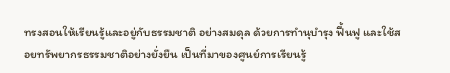ทรงสอนให้เรียนรู้และอยู่กับธรรมชาติ อย่างสมดุล ด้วยการทำนุบำรุง ฟื้นฟู และใช้สอยทรัพยากรธรรมชาติอย่างยั่งยืน เป็นที่มาของศูนย์การเรียนรู้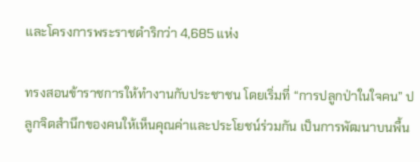และโครงการพระราชดำริกว่า 4,685 แห่ง

ทรงสอนข้าราชการให้ทำงานกับประชาชน โดยเริ่มที่ “การปลูกป่าในใจคน” ปลูกจิตสำนึกของคนให้เห็นคุณค่าและประโยชน์ร่วมกัน เป็นการพัฒนาบนพื้น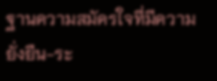ฐานความสมัครใจที่มีความยั่งยืน-ระ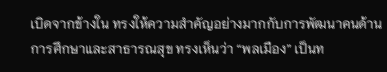เบิดจากข้างใน ทรงให้ความสำคัญอย่างมากกับการพัฒนาคนด้านการศึกษาและสาธารณสุข ทรงเห็นว่า “พลเมือง” เป็นท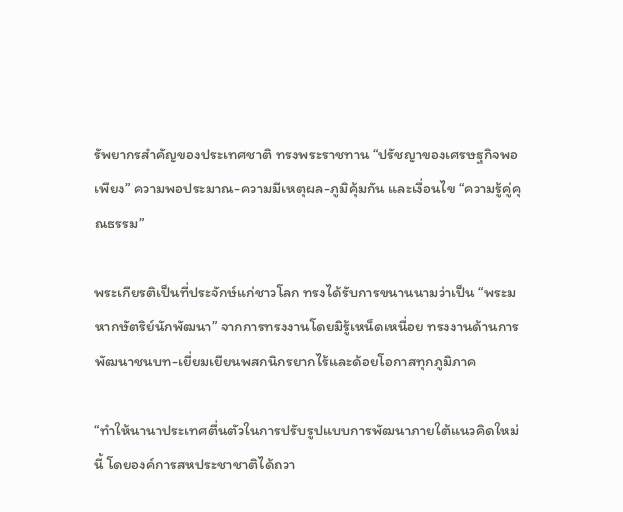รัพยากรสำคัญของประเทศชาติ ทรงพระราชทาน “ปรัชญาของเศรษฐกิจพอเพียง” ความพอประมาณ-ความมีเหตุผล-ภูมิคุ้มกัน และเงื่อนไข “ความรู้คู่คุณธรรม”

พระเกียรติเป็นที่ประจักษ์แก่ชาวโลก ทรงได้รับการขนานนามว่าเป็น “พระมหากษัตริย์นักพัฒนา” จากการทรงงานโดยมิรู้เหน็ดเหนื่อย ทรงงานด้านการพัฒนาชนบท-เยี่ยมเยียนพสกนิกรยากไร้และด้อยโอกาสทุกภูมิภาค

“ทำให้นานาประเทศตื่นตัวในการปรับรูปแบบการพัฒนาภายใต้แนวคิดใหม่นี้ โดยองค์การสหประชาชาติได้ถวา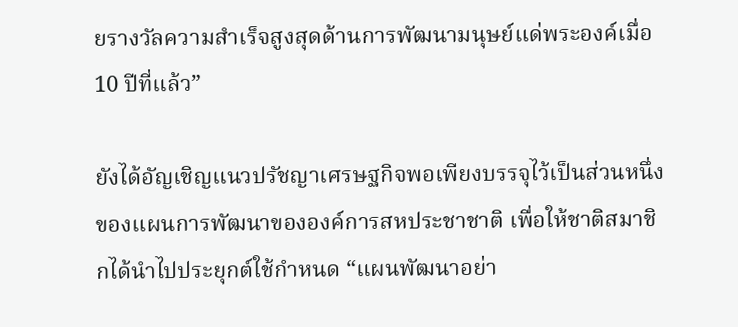ยรางวัลความสำเร็จสูงสุดด้านการพัฒนามนุษย์แด่พระองค์เมื่อ 10 ปีที่แล้ว”

ยังได้อัญเชิญแนวปรัชญาเศรษฐกิจพอเพียงบรรจุไว้เป็นส่วนหนึ่งของแผนการพัฒนาขององค์การสหประชาชาติ เพื่อให้ชาติสมาชิกได้นำไปประยุกต์ใช้กำหนด “แผนพัฒนาอย่า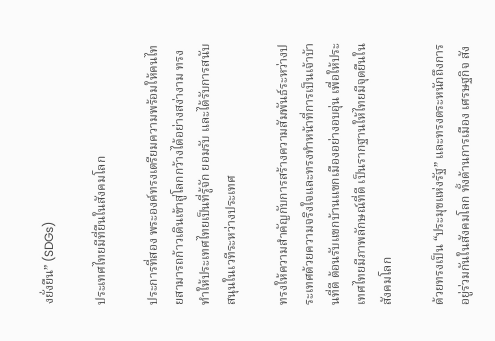งยั่งยืน” (SDGs)

ประเทศไทยมีที่ยืนในสังคมโลก

ประการที่สอง พระองค์ทรงเตรียมความพร้อมให้คนไทยสามารถก้าวเดินเข้าสู่โลกกว้างได้อย่างสง่างาม ทรงทำให้ประเทศไทยเป็นที่รู้จัก ยอมรับ และได้รับการสนับสนุนในเวทีระหว่างประเทศ

ทรงให้ความสำคัญกับการสร้างความสัมพันธ์ระหว่างประเทศด้วยความจริงใจและทรงทำหน้าที่การเป็นเจ้าบ้านที่ดี ต้อนรับแขกบ้านแขกเมืองอย่างอบอุ่น เพื่อให้ประเทศไทยมีภาพลักษณ์ที่ดี เป็นรากฐานให้ไทยมีจุดยืนในสังคมโลก

ด้วยทรงเป็น “ประมุขแห่งรัฐ” และทรงตระหนักถึงการอยู่ร่วมกันในสังคมโลก ทั้งด้านการเมือง เศรษฐกิจ สัง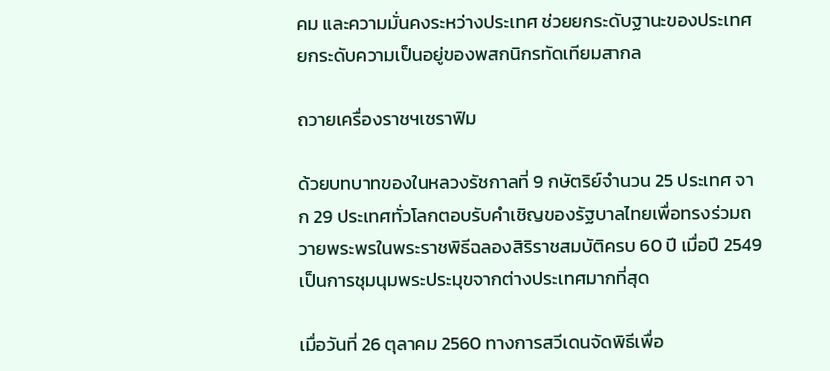คม และความมั่นคงระหว่างประเทศ ช่วยยกระดับฐานะของประเทศ ยกระดับความเป็นอยู่ของพสกนิกรทัดเทียมสากล

ถวายเครื่องราชฯเซราฟิม

ด้วยบทบาทของในหลวงรัชกาลที่ 9 กษัตริย์จำนวน 25 ประเทศ จาก 29 ประเทศทั่วโลกตอบรับคำเชิญของรัฐบาลไทยเพื่อทรงร่วมถวายพระพรในพระราชพิธีฉลองสิริราชสมบัติครบ 60 ปี เมื่อปี 2549 เป็นการชุมนุมพระประมุขจากต่างประเทศมากที่สุด

เมื่อวันที่ 26 ตุลาคม 2560 ทางการสวีเดนจัดพิธีเพื่อ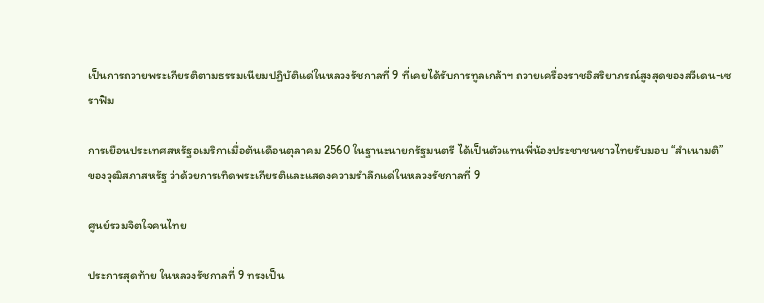เป็นการถวายพระเกียรติตามธรรมเนียมปฏิบัติแด่ในหลวงรัชกาลที่ 9 ที่เคยได้รับการทูลเกล้าฯ ถวายเครื่องราชอิสริยาภรณ์สูงสุดของสวีเดน-เซราฟิม

การเยือนประเทศสหรัฐอเมริกาเมื่อต้นเดือนตุลาคม 2560 ในฐานะนายกรัฐมนตรี ได้เป็นตัวแทนพี่น้องประชาชนชาวไทยรับมอบ “สำเนามติ” ของวุฒิสภาสหรัฐ ว่าด้วยการเทิดพระเกียรติและแสดงความรำลึกแด่ในหลวงรัชกาลที่ 9

ศูนย์รวมจิตใจคนไทย

ประการสุดท้าย ในหลวงรัชกาลที่ 9 ทรงเป็น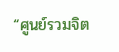“ศูนย์รวมจิต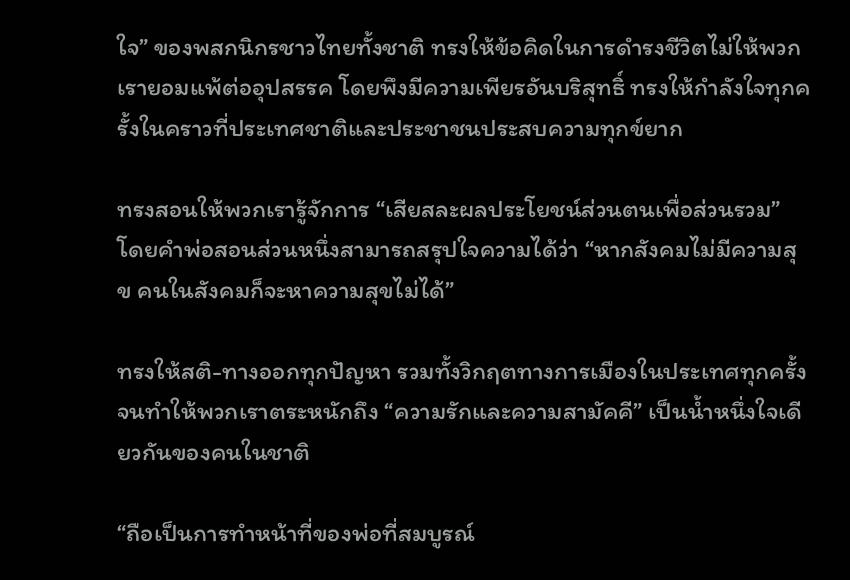ใจ” ของพสกนิกรชาวไทยทั้งชาติ ทรงให้ข้อคิดในการดำรงชีวิตไม่ให้พวกเรายอมแพ้ต่ออุปสรรค โดยพึงมีความเพียรอันบริสุทธิ์ ทรงให้กำลังใจทุกครั้งในคราวที่ประเทศชาติและประชาชนประสบความทุกข์ยาก

ทรงสอนให้พวกเรารู้จักการ “เสียสละผลประโยชน์ส่วนตนเพื่อส่วนรวม” โดยคำพ่อสอนส่วนหนึ่งสามารถสรุปใจความได้ว่า “หากสังคมไม่มีความสุข คนในสังคมก็จะหาความสุขไม่ได้”

ทรงให้สติ-ทางออกทุกปัญหา รวมทั้งวิกฤตทางการเมืองในประเทศทุกครั้ง จนทำให้พวกเราตระหนักถึง “ความรักและความสามัคคี” เป็นน้ำหนึ่งใจเดียวกันของคนในชาติ

“ถือเป็นการทำหน้าที่ของพ่อที่สมบูรณ์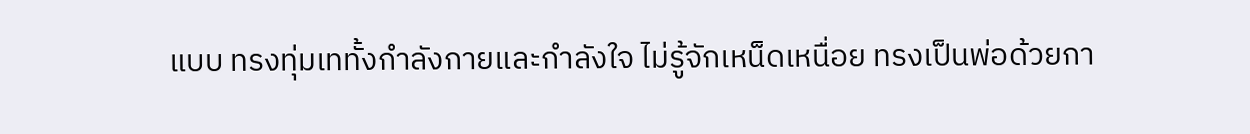แบบ ทรงทุ่มเททั้งกำลังกายและกำลังใจ ไม่รู้จักเหน็ดเหนื่อย ทรงเป็นพ่อด้วยกา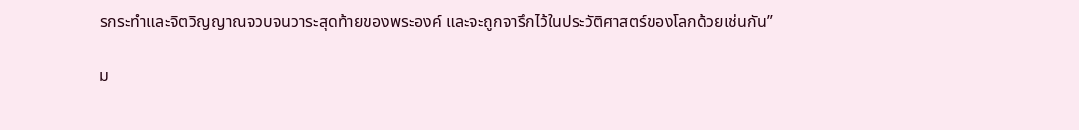รกระทำและจิตวิญญาณจวบจนวาระสุดท้ายของพระองค์ และจะถูกจารึกไว้ในประวัติศาสตร์ของโลกด้วยเช่นกัน”

ม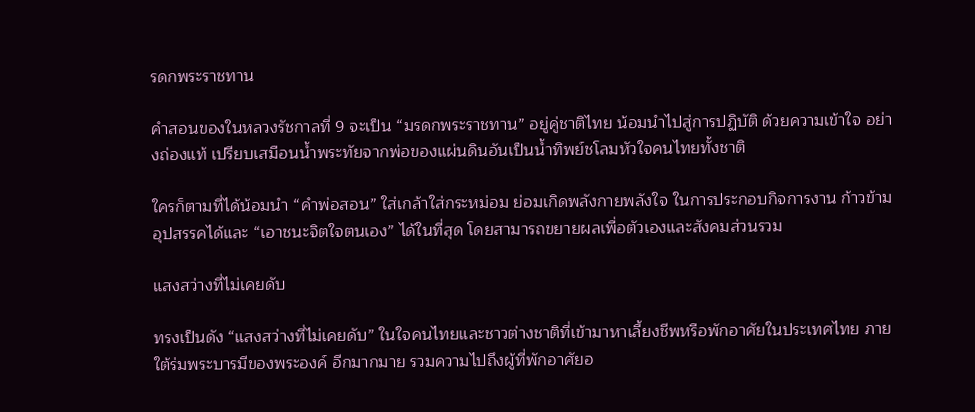รดกพระราชทาน

คำสอนของในหลวงรัชกาลที่ 9 จะเป็น “มรดกพระราชทาน” อยู่คู่ชาติไทย น้อมนำไปสู่การปฏิบัติ ด้วยความเข้าใจ อย่างถ่องแท้ เปรียบเสมือนน้ำพระทัยจากพ่อของแผ่นดินอันเป็นน้ำทิพย์ชโลมหัวใจคนไทยทั้งชาติ

ใครก็ตามที่ได้น้อมนำ “คำพ่อสอน” ใส่เกล้าใส่กระหม่อม ย่อมเกิดพลังกายพลังใจ ในการประกอบกิจการงาน ก้าวข้ามอุปสรรคได้และ “เอาชนะจิตใจตนเอง” ได้ในที่สุด โดยสามารถขยายผลเพื่อตัวเองและสังคมส่วนรวม

แสงสว่างที่ไม่เคยดับ

ทรงเป็นดัง “แสงสว่างที่ไม่เคยดับ” ในใจคนไทยและชาวต่างชาติที่เข้ามาหาเลี้ยงชีพหรือพักอาศัยในประเทศไทย ภายใต้ร่มพระบารมีของพระองค์ อีกมากมาย รวมความไปถึงผู้ที่พักอาศัยอ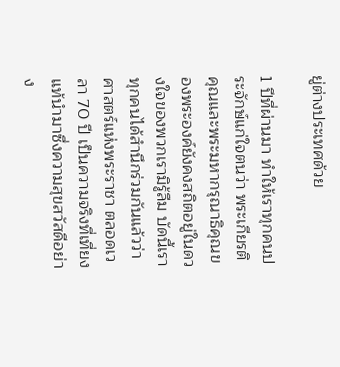ยู่ต่างประเทศด้วย

1 ปีที่ผ่านมา ทำให้เราทุกคนประจักษ์แก่ใจตนว่า พระเกียรติคุณและพระมหากรุณาธิคุณของพระองค์ยังคงสถิตอยู่ในดวงใจของพวกเรามิรู้ลืม บัดนี้เราทุกคนได้สำนึกร่วมกันแล้วว่า ศาสตร์แห่งพระราชา ตลอดเวลา 70 ปี เป็นความจริงที่เที่ยงแท้นำมาซึ่งความสุขสวัสดีอย่าง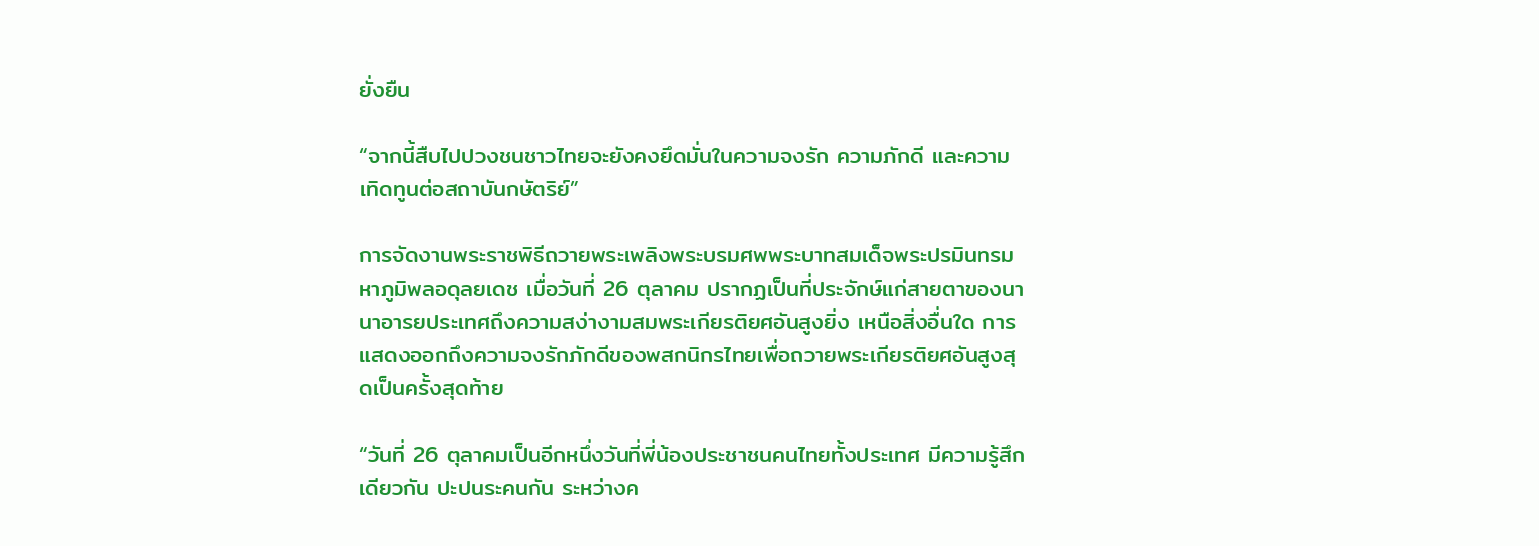ยั่งยืน

“จากนี้สืบไปปวงชนชาวไทยจะยังคงยึดมั่นในความจงรัก ความภักดี และความเทิดทูนต่อสถาบันกษัตริย์”

การจัดงานพระราชพิธีถวายพระเพลิงพระบรมศพพระบาทสมเด็จพระปรมินทรมหาภูมิพลอดุลยเดช เมื่อวันที่ 26 ตุลาคม ปรากฏเป็นที่ประจักษ์แก่สายตาของนานาอารยประเทศถึงความสง่างามสมพระเกียรติยศอันสูงยิ่ง เหนือสิ่งอื่นใด การแสดงออกถึงความจงรักภักดีของพสกนิกรไทยเพื่อถวายพระเกียรติยศอันสูงสุดเป็นครั้งสุดท้าย

“วันที่ 26 ตุลาคมเป็นอีกหนึ่งวันที่พี่น้องประชาชนคนไทยทั้งประเทศ มีความรู้สึกเดียวกัน ปะปนระคนกัน ระหว่างค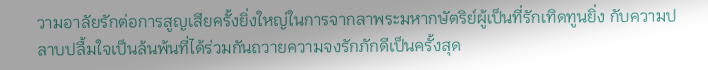วามอาลัยรักต่อการสูญเสียครั้งยิ่งใหญ่ในการจากลาพระมหากษัตริย์ผู้เป็นที่รักเทิดทูนยิ่ง กับความปลาบปลื้มใจเป็นล้นพ้นที่ได้ร่วมกันถวายความจงรักภักดีเป็นครั้งสุด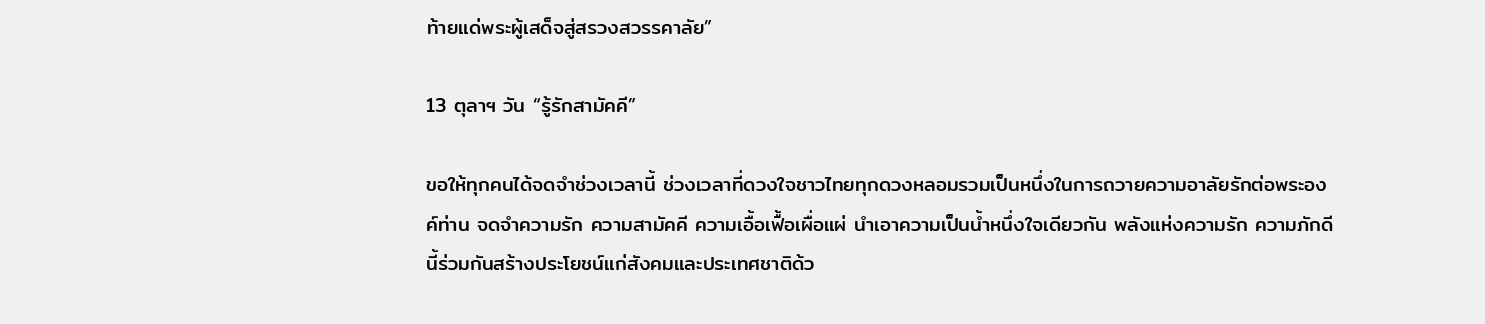ท้ายแด่พระผู้เสด็จสู่สรวงสวรรคาลัย”

13 ตุลาฯ วัน “รู้รักสามัคคี”

ขอให้ทุกคนได้จดจำช่วงเวลานี้ ช่วงเวลาที่ดวงใจชาวไทยทุกดวงหลอมรวมเป็นหนึ่งในการถวายความอาลัยรักต่อพระองค์ท่าน จดจำความรัก ความสามัคคี ความเอื้อเฟื้อเผื่อแผ่ นำเอาความเป็นน้ำหนึ่งใจเดียวกัน พลังแห่งความรัก ความภักดีนี้ร่วมกันสร้างประโยชน์แก่สังคมและประเทศชาติด้ว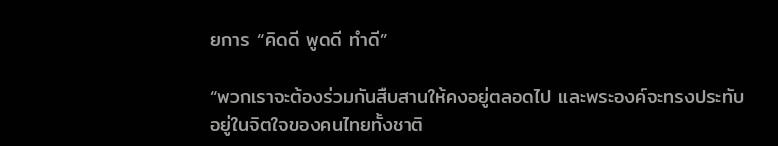ยการ “คิดดี พูดดี ทำดี”

“พวกเราจะต้องร่วมกันสืบสานให้คงอยู่ตลอดไป และพระองค์จะทรงประทับอยู่ในจิตใจของคนไทยทั้งชาติ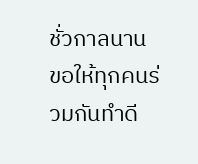ชั่วกาลนาน ขอให้ทุกคนร่วมกันทำดี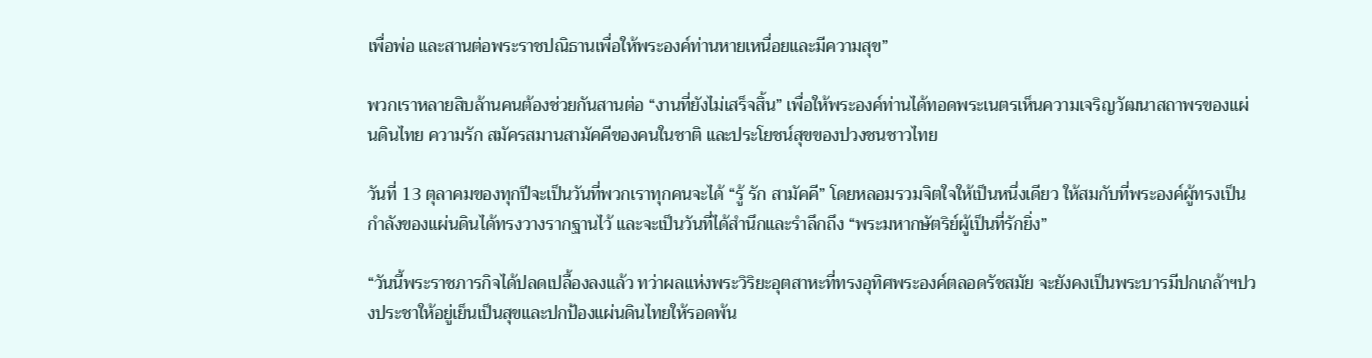เพื่อพ่อ และสานต่อพระราชปณิธานเพื่อให้พระองค์ท่านหายเหนื่อยและมีความสุข”

พวกเราหลายสิบล้านคนต้องช่วยกันสานต่อ “งานที่ยังไม่เสร็จสิ้น” เพื่อให้พระองค์ท่านได้ทอดพระเนตรเห็นความเจริญวัฒนาสถาพรของแผ่นดินไทย ความรัก สมัครสมานสามัคคีของคนในชาติ และประโยชน์สุขของปวงชนชาวไทย

วันที่ 13 ตุลาคมของทุกปีจะเป็นวันที่พวกเราทุกคนจะได้ “รู้ รัก สามัคคี” โดยหลอมรวมจิตใจให้เป็นหนึ่งเดียว ให้สมกับที่พระองค์ผู้ทรงเป็นกำลังของแผ่นดินได้ทรงวางรากฐานไว้ และจะเป็นวันที่ได้สำนึกและรำลึกถึง “พระมหากษัตริย์ผู้เป็นที่รักยิ่ง”

“วันนี้พระราชภารกิจได้ปลดเปลื้องลงแล้ว ทว่าผลแห่งพระวิริยะอุตสาหะที่ทรงอุทิศพระองค์ตลอดรัชสมัย จะยังคงเป็นพระบารมีปกเกล้าฯปวงประชาให้อยู่เย็นเป็นสุขและปกป้องแผ่นดินไทยให้รอดพ้น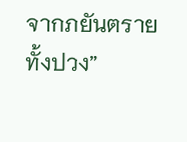จากภยันตรายทั้งปวง”